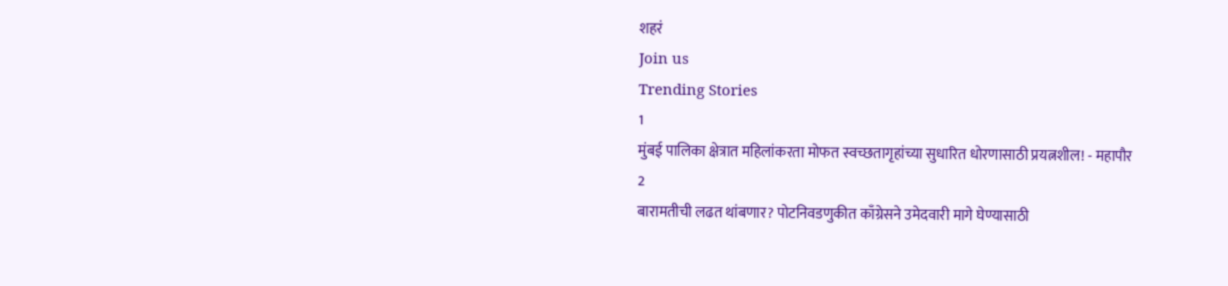शहरं
Join us
Trending Stories
1
मुंबई पालिका क्षेत्रात महिलांकरता मोफत स्वच्छतागृहांच्या सुधारित धोरणासाठी प्रयत्नशील! - महापौर
2
बारामतीची लढत थांबणार? पोटनिवडणुकीत काँग्रेसने उमेदवारी मागे घेण्यासाठी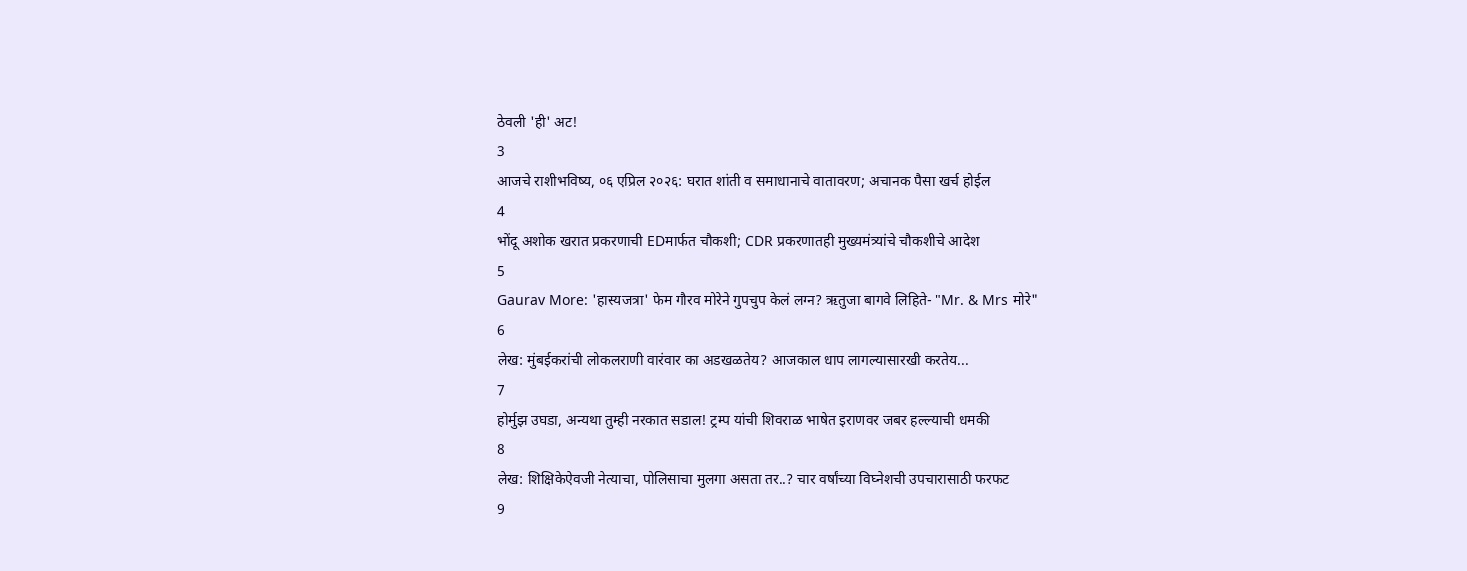ठेवली 'ही' अट!
3
आजचे राशीभविष्य, ०६ एप्रिल २०२६: घरात शांती व समाधानाचे वातावरण; अचानक पैसा खर्च होईल
4
भोंदू अशोक खरात प्रकरणाची EDमार्फत चौकशी; CDR प्रकरणातही मुख्यमंत्र्यांचे चौकशीचे आदेश
5
Gaurav More: 'हास्यजत्रा' फेम गौरव मोरेने गुपचुप केलं लग्न? ऋतुजा बागवे लिहिते- "Mr. & Mrs मोरे"
6
लेख: मुंबईकरांची लोकलराणी वारंवार का अडखळतेय? आजकाल धाप लागल्यासारखी करतेय...
7
होर्मुझ उघडा, अन्यथा तुम्ही नरकात सडाल! ट्रम्प यांची शिवराळ भाषेत इराणवर जबर हल्ल्याची धमकी
8
लेख: शिक्षिकेऐवजी नेत्याचा, पोलिसाचा मुलगा असता तर..? चार वर्षांच्या विघ्नेशची उपचारासाठी फरफट
9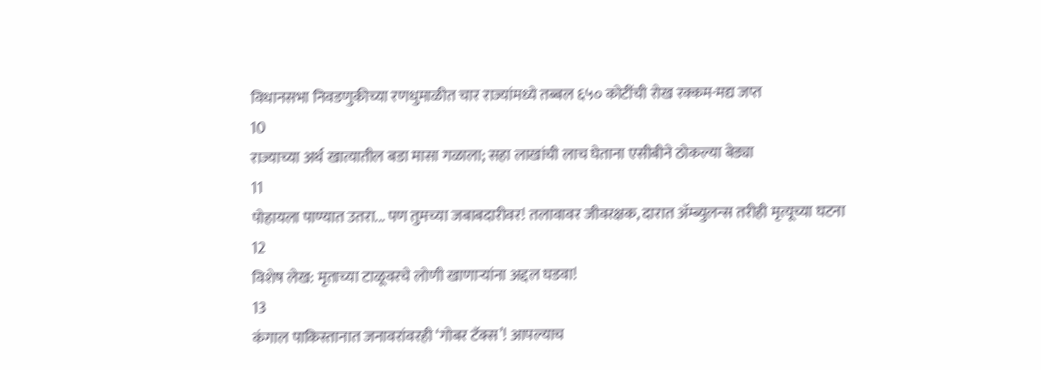विधानसभा निवडणुकीच्या रणधुमाळीत चार राज्यांमध्ये तब्बल ६५० कोटींची रोख रक्कम-मद्य जप्त
10
राज्याच्या अर्थ खात्यातील बडा मासा गळाला; सहा लाखांची लाच घेताना एसीबीने ठोकल्या बेड्या
11
पोहायला पाण्यात उतरा... पण तुमच्या जबाबदारीवर! तलावावर जीवरक्षक, दारात ॲम्ब्युलन्स तरीही मृत्यूच्या घटना
12
विशेष लेख: मृताच्या टाळूवरचे लोणी खाणाऱ्यांना अद्दल घडवा!
13
कंगाल पाकिस्तानात जनावरांवरही ‘गोबर टॅक्स’! आपल्याच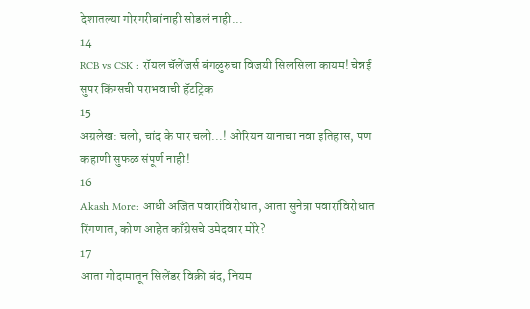देशातल्या गोरगरीबांनाही सोडलं नाही...
14
RCB vs CSK : रॉयल चॅलेंजर्स बंगळुरुचा विजयी सिलसिला कायम! चेन्नई सुपर किंग्सची पराभवाची हॅटट्रिक
15
अग्रलेख: चलो, चांद के पार चलो...! ओरियन यानाचा नवा इतिहास, पण कहाणी सुफळ संपूर्ण नाही!
16
Akash More: आधी अजित पवारांविरोधात, आता सुनेत्रा पवारांविरोधात रिंगणात, कोण आहेत काँग्रेसचे उमेदवार मोरे?
17
आता गोदामातून सिलेंडर विक्री बंद, नियम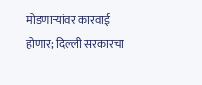मोडणाऱ्यांवर कारवाई होणार; दिल्ली सरकारचा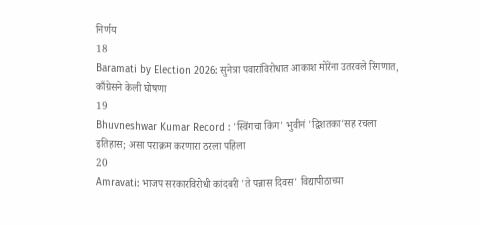निर्णय
18
Baramati by Election 2026: सुनेत्रा पवारांविरोधात आकाश मोरेंना उतरवले रिंगणात, काँग्रेसने केली घोषणा
19
Bhuvneshwar Kumar Record : 'स्विंगचा किंग' भुवीनं 'द्विशतका'सह रचला इतिहास; असा पराक्रम करणारा ठरला पहिला
20
Amravati: भाजप सरकारविरोधी कांदबरी 'ते पन्नास दिवस' विद्यापीठाच्या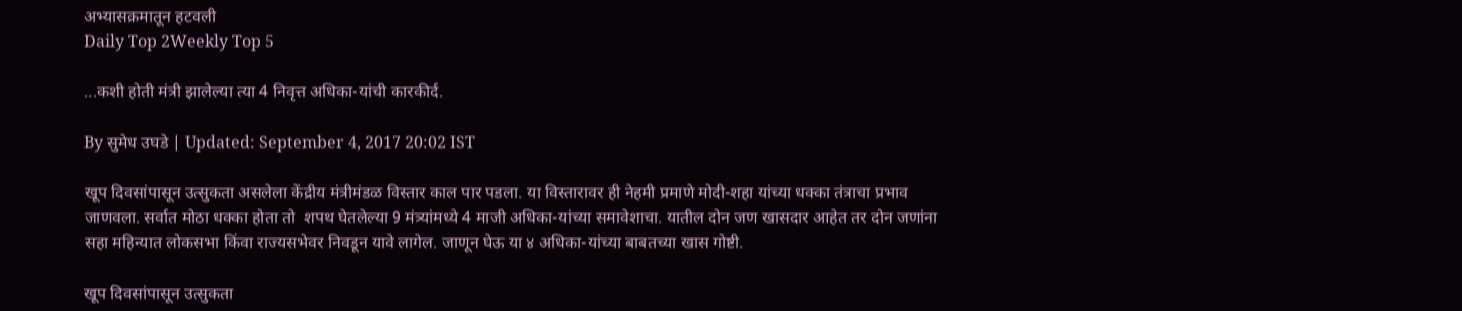अभ्यासक्रमातून हटवली
Daily Top 2Weekly Top 5

...कशी होती मंत्री झालेल्या त्या 4 निवृत्त अधिका-यांची कारकीर्द.

By सुमेध उघडे | Updated: September 4, 2017 20:02 IST

खूप दिवसांपासून उत्सुकता असलेला केंद्रीय मंत्रीमंडळ विस्तार काल पार पडला. या विस्तारावर ही नेहमी प्रमाणे मोदी-शहा यांच्या धक्का तंत्राचा प्रभाव जाणवला. सर्वात मोठा धक्का होता तो  शपथ घेतलेल्या 9 मंत्र्यांमध्ये 4 माजी अधिका-यांच्या समावेशाचा. यातील दोन जण खासदार आहेत तर दोन जणांना सहा महिन्यात लोकसभा किंवा राज्यसभेवर निवडून यावे लागेल. जाणून घेऊ या ४ अधिका-यांच्या बाबतच्या खास गोष्टी.

खूप दिवसांपासून उत्सुकता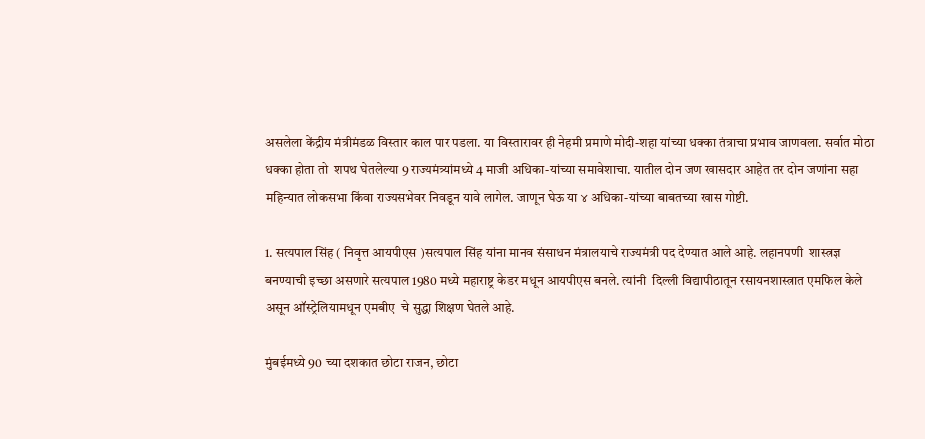असलेला केंद्रीय मंत्रीमंडळ विस्तार काल पार पडला. या विस्तारावर ही नेहमी प्रमाणे मोदी-शहा यांच्या धक्का तंत्राचा प्रभाव जाणवला. सर्वात मोठा धक्का होता तो  शपथ घेतलेल्या 9 राज्यमंत्र्यांमध्ये 4 माजी अधिका-यांच्या समावेशाचा. यातील दोन जण खासदार आहेत तर दोन जणांना सहा महिन्यात लोकसभा किंवा राज्यसभेवर निवडून यावे लागेल. जाणून घेऊ या ४ अधिका-यांच्या बाबतच्या खास गोष्टी.

1. सत्यपाल सिंह ( निवृत्त आयपीएस )सत्यपाल सिंह यांना मानव संसाधन मंत्रालयाचे राज्यमंत्री पद देण्यात आले आहे. लहानपणी  शास्त्रज्ञ बनण्याची इच्छा असणारे सत्यपाल 1980 मध्ये महाराष्ट्र केडर मधून आयपीएस बनले. त्यांनी  दिल्ली विद्यापीठातून रसायनशास्त्रात एमफिल केले असून ऑस्ट्रेलियामधून एमबीए  चे सुद्धा शिक्षण घेतले आहे.

मुंबईमध्ये 90 च्या दशकात छोटा राजन, छोटा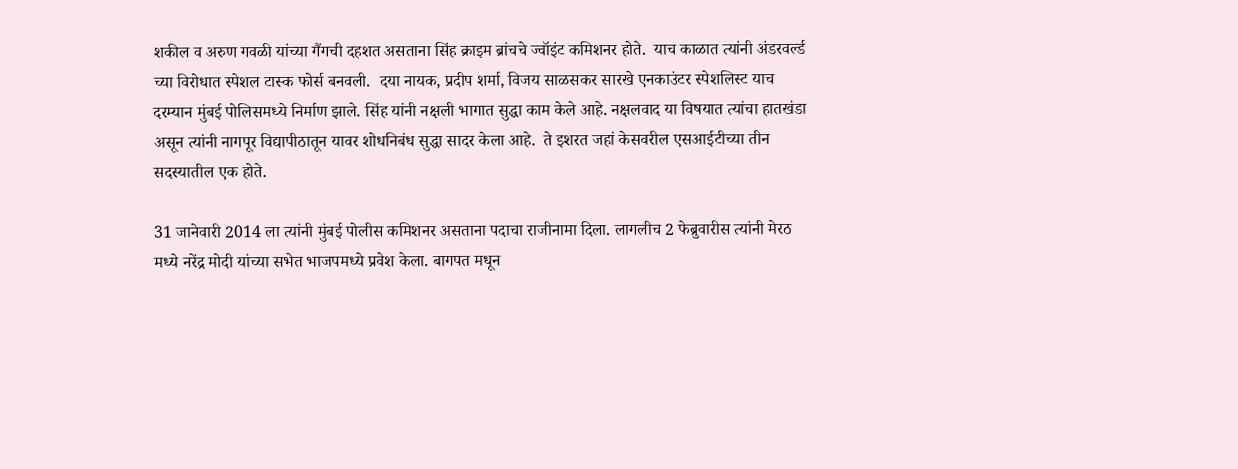शकील व अरुण गवळी यांच्या गैंगची दहशत असताना सिंह क्राइम ब्रांचचे ज्वॉइंट कमिशनर होते.  याच काळात त्यांनी अंडरवर्ल्ड च्या विरोधात स्पेशल टास्क फोर्स बनवली.  दया नायक, प्रदीप शर्मा, विजय साळसकर सारखे एनकाउंटर स्पेशलिस्ट याच दरम्यान मुंबई पोलिसमध्ये निर्माण झाले. सिंह यांनी नक्षली भागात सुद्धा काम केले आहे. नक्षलवाद या विषयात त्यांचा हातखंडा असून त्यांनी नागपूर विद्यापीठातून यावर शोधनिबंध सुद्धा सादर केला आहे.  ते इशरत जहां केसवरील एसआईटीच्या तीन सदस्यातील एक होते.

31 जानेवारी 2014 ला त्यांनी मुंबई पोलीस कमिशनर असताना पदाचा राजीनामा दिला. लागलीच 2 फेब्रुवारीस त्यांनी मेरठ मध्ये नरेंद्र मोदी यांच्या सभेत भाजपमध्ये प्रवेश केला. बागपत मधून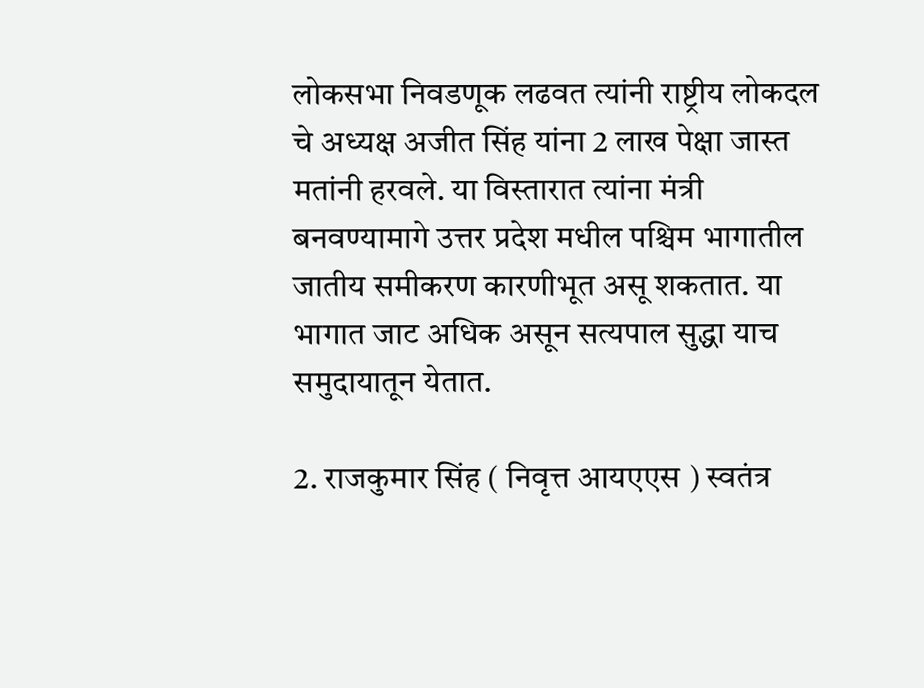लोकसभा निवडणूक लढवत त्यांनी राष्ट्रीय लोकदल चे अध्यक्ष अजीत सिंह यांना 2 लाख पेक्षा जास्त मतांनी हरवले. या विस्तारात त्यांना मंत्री बनवण्यामागे उत्तर प्रदेश मधील पश्चिम भागातील जातीय समीकरण कारणीभूत असू शकतात. या भागात जाट अधिक असून सत्यपाल सुद्धा याच समुदायातून येतात.

2. राजकुमार सिंह ( निवृत्त आयएएस ) स्वतंत्र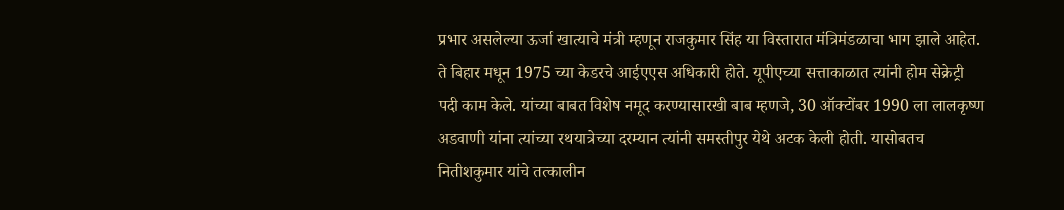प्रभार असलेल्या ऊर्जा खात्याचे मंत्री म्हणून राजकुमार सिंह या विस्तारात मंत्रिमंडळाचा भाग झाले आहेत. ते बिहार मधून 1975 च्या केडरचे आईएएस अधिकारी होते. यूपीएच्या सत्ताकाळात त्यांनी होम सेक्रेट्री पदी काम केले. यांच्या बाबत विशेष नमूद करण्यासारखी बाब म्हणजे, 30 ऑक्टोंबर 1990 ला लालकृष्ण अडवाणी यांना त्यांच्या रथयात्रेच्या दरम्यान त्यांनी समस्तीपुर येथे अटक केली होती. यासोबतच नितीशकुमार यांचे तत्कालीन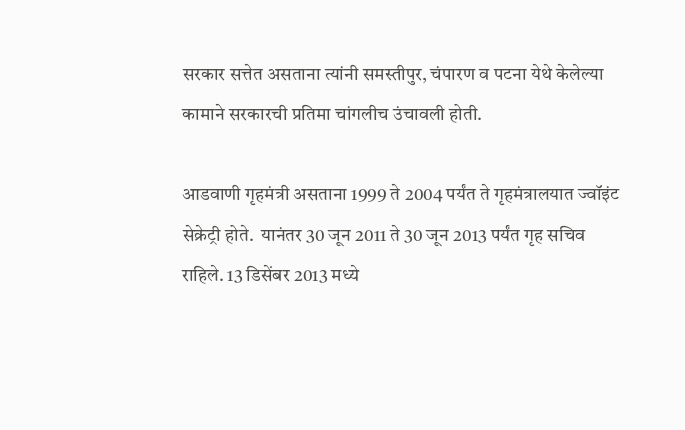सरकार सत्तेत असताना त्यांनी समस्तीपुर, चंपारण व पटना येथे केलेल्या कामाने सरकारची प्रतिमा चांगलीच उंचावली होती.

आडवाणी गृहमंत्री असताना 1999 ते 2004 पर्यंत ते गृहमंत्रालयात ज्वॉइंट सेक्रेट्री होते.  यानंतर 30 जून 2011 ते 30 जून 2013 पर्यंत गृह सचिव राहिले. 13 डिसेंबर 2013 मध्ये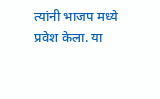त्यांनी भाजप मध्ये प्रवेश केला. या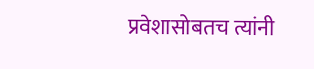प्रवेशासोबतच त्यांनी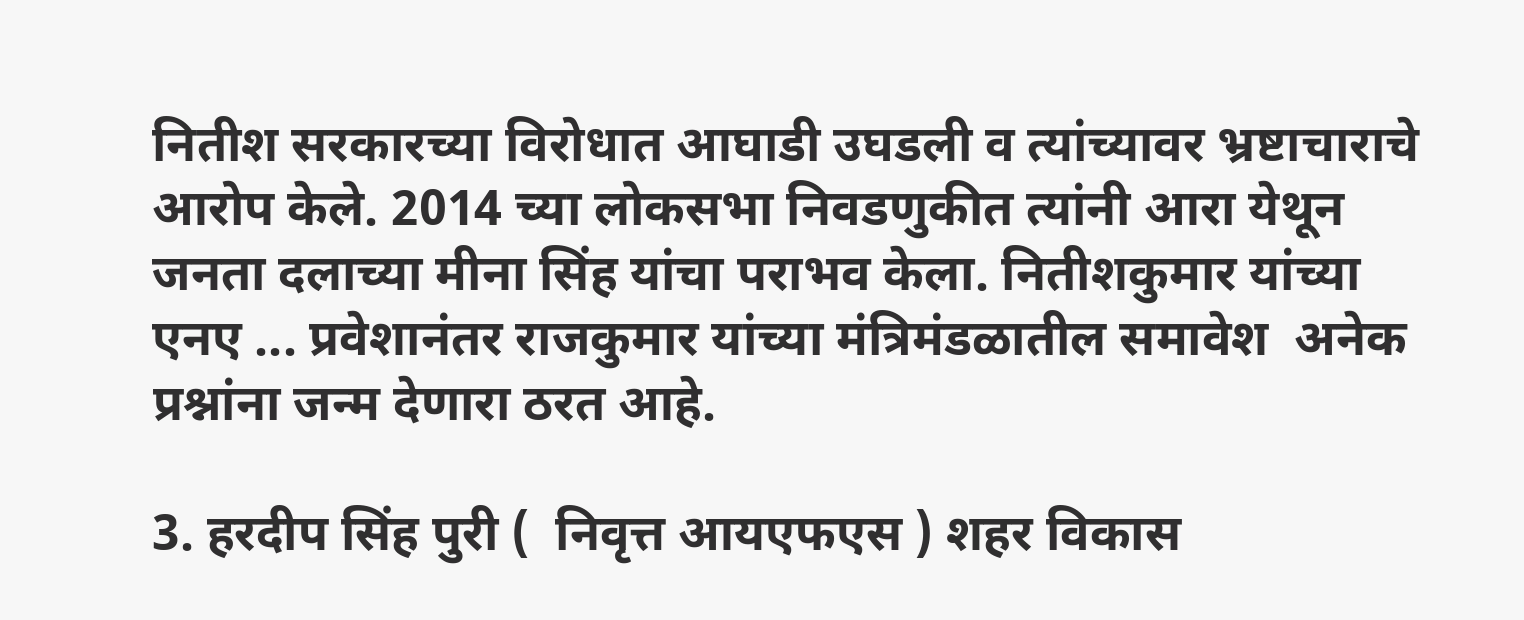नितीश सरकारच्या विरोधात आघाडी उघडली व त्यांच्यावर भ्रष्टाचाराचे आरोप केले. 2014 च्या लोकसभा निवडणुकीत त्यांनी आरा येथून जनता दलाच्या मीना सिंह यांचा पराभव केला. नितीशकुमार यांच्या एनए ... प्रवेशानंतर राजकुमार यांच्या मंत्रिमंडळातील समावेश  अनेक  प्रश्नांना जन्म देणारा ठरत आहे.

3. हरदीप सिंह पुरी (  निवृत्त आयएफएस ) शहर विकास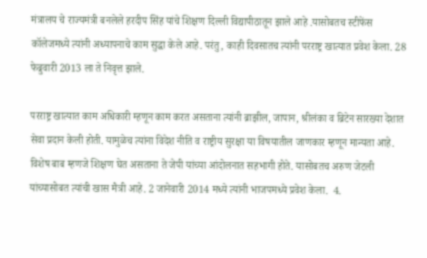मंत्रालय चे राज्यमंत्री बनलेले हरदीप सिंह यांचे शिक्षण दिल्ली विद्यापीठातून झाले आहे .यासोबतच स्टीफेंस कॉलेजमध्ये त्यांनी अध्यापनाचे काम सुद्धा केले आहे. परंतु, काही दिवसातच त्यांनी परराष्ट्र खात्यात प्रवेश केला. 28 फेब्रुवारी 2013 ला ते निवृत्त झाले.

परराष्ट्र खात्यात काम अधिकारी म्हणून काम करत असताना त्यांनी ब्राझील, जापान, श्रीलंका व ब्रिटेन सारख्या देशात सेवा प्रदान केली होती. यामुळेच त्यांना विदेश नीति व राष्ट्रीय सुरक्षा या विषयातील जाणकार म्हणून मान्यता आहे.  विशेष बाब म्हणजे शिक्षण घेत असताना ते जेपी यांच्या आंदोलनात सहभागी होते. यासोबतच अरुण जेटली यांच्यासोबत त्यांची खास मैत्री आहे. 2 जानेवारी 2014 मध्ये त्यांनी भाजपमध्ये प्रवेश केला.  4.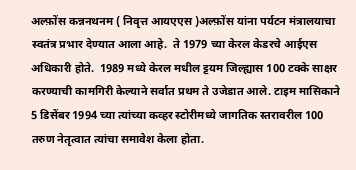अल्फ़ोंस कन्ननथनम ( निवृत्त आयएएस )अल्फ़ोंस यांना पर्यटन मंत्रालयाचा स्वतंत्र प्रभार देण्यात आला आहे.  ते 1979 च्या केरल केडरचे आईएस अधिकारी होते.  1989 मध्ये केरल मधील ट्टयम जिल्ह्यास 100 टक्के साक्षर करण्याची कामगिरी केल्याने सर्वात प्रथम ते उजेडात आले. टाइम मासिकाने 5 डिसेंबर 1994 च्या त्यांच्या कव्हर स्टोरीमध्ये जागतिक स्तरावरील 100 तरुण नेतृत्वात त्यांचा समावेश केला होता.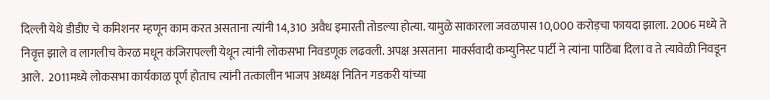दिल्ली येथे डीडीए चे कमिशनर म्हणून काम करत असताना त्यांनी 14,310 अवैध इमारती तोडल्या होत्या. यामुळे साकारला जवळपास 10,000 करोड़चा फायदा झाला. 2006 मध्ये ते निवृत्त झाले व लागलीच केरळ मधून कंजिरापल्ली येथून त्यांनी लोकसभा निवडणूक लढवली. अपक्ष असताना  मार्क्सवादी कम्युनिस्ट पार्टी ने त्यांना पाठिंबा दिला व ते त्यावेळी निवडून आले.  2011मध्ये लोकसभा कार्यकाळ पूर्ण होताच त्यांनी तत्कालीन भाजप अध्यक्ष नितिन गडकरी यांच्या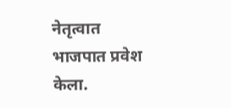नेतृत्वात भाजपात प्रवेश केला.